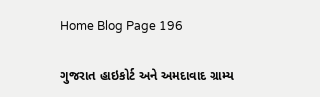Home Blog Page 196

ગુજરાત હાઇકોર્ટ અને અમદાવાદ ગ્રામ્ય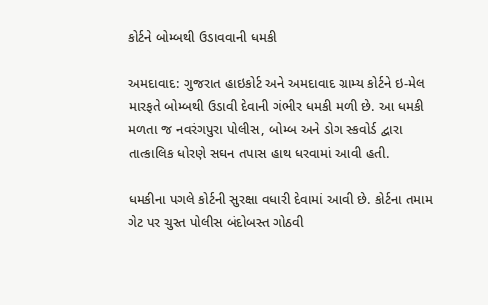કોર્ટને બોમ્બથી ઉડાવવાની ધમકી

અમદાવાદ: ગુજરાત હાઇકોર્ટ અને અમદાવાદ ગ્રામ્ય કોર્ટને ઇ-મેલ મારફતે બોમ્બથી ઉડાવી દેવાની ગંભીર ધમકી મળી છે. આ ધમકી મળતા જ નવરંગપુરા પોલીસ, બોમ્બ અને ડોગ સ્કવોર્ડ દ્વારા તાત્કાલિક ધોરણે સઘન તપાસ હાથ ધરવામાં આવી હતી.

ધમકીના પગલે કોર્ટની સુરક્ષા વધારી દેવામાં આવી છે. કોર્ટના તમામ ગેટ પર ચુસ્ત પોલીસ બંદોબસ્ત ગોઠવી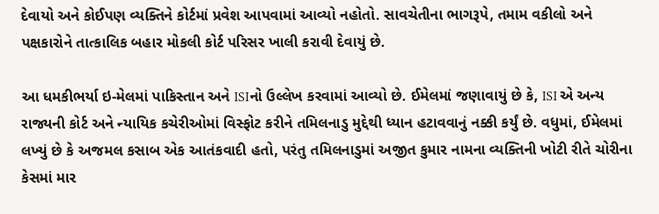દેવાયો અને કોઈપણ વ્યક્તિને કોર્ટમાં પ્રવેશ આપવામાં આવ્યો નહોતો. સાવચેતીના ભાગરૂપે, તમામ વકીલો અને પક્ષકારોને તાત્કાલિક બહાર મોકલી કોર્ટ પરિસર ખાલી કરાવી દેવાયું છે.

આ ધમકીભર્યા ઇ-મેલમાં પાકિસ્તાન અને ISIનો ઉલ્લેખ કરવામાં આવ્યો છે. ઈમેલમાં જણાવાયું છે કે, ISI એ અન્ય રાજ્યની કોર્ટ અને ન્યાયિક કચેરીઓમાં વિસ્ફોટ કરીને તમિલનાડુ મુદ્દેથી ધ્યાન હટાવવાનું નક્કી કર્યું છે. વધુમાં, ઈમેલમાં લખ્યું છે કે અજમલ કસાબ એક આતંકવાદી હતો, પરંતુ તમિલનાડુમાં અજીત કુમાર નામના વ્યક્તિની ખોટી રીતે ચોરીના કેસમાં માર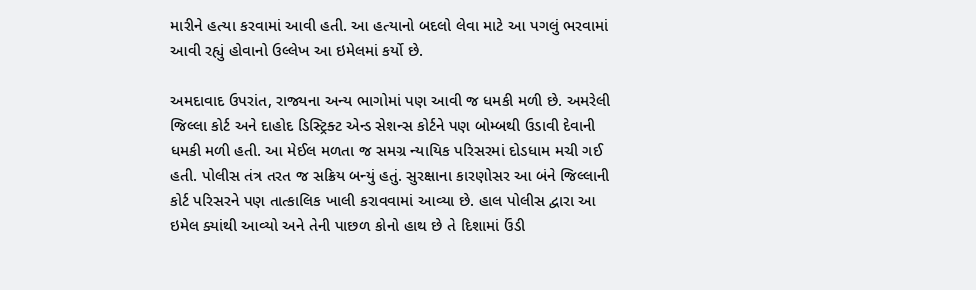મારીને હત્યા કરવામાં આવી હતી. આ હત્યાનો બદલો લેવા માટે આ પગલું ભરવામાં આવી રહ્યું હોવાનો ઉલ્લેખ આ ઇમેલમાં કર્યો છે.

અમદાવાદ ઉપરાંત, રાજ્યના અન્ય ભાગોમાં પણ આવી જ ધમકી મળી છે. અમરેલી જિલ્લા કોર્ટ અને દાહોદ ડિસ્ટ્રિક્ટ એન્ડ સેશન્સ કોર્ટને પણ બોમ્બથી ઉડાવી દેવાની ધમકી મળી હતી. આ મેઈલ મળતા જ સમગ્ર ન્યાયિક પરિસરમાં દોડધામ મચી ગઈ હતી. પોલીસ તંત્ર તરત જ સક્રિય બન્યું હતું. સુરક્ષાના કારણોસર આ બંને જિલ્લાની કોર્ટ પરિસરને પણ તાત્કાલિક ખાલી કરાવવામાં આવ્યા છે. હાલ પોલીસ દ્વારા આ ઇમેલ ક્યાંથી આવ્યો અને તેની પાછળ કોનો હાથ છે તે દિશામાં ઉંડી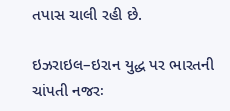તપાસ ચાલી રહી છે.

ઇઝરાઇલ–ઇરાન યુદ્ધ પર ભારતની ચાંપતી નજરઃ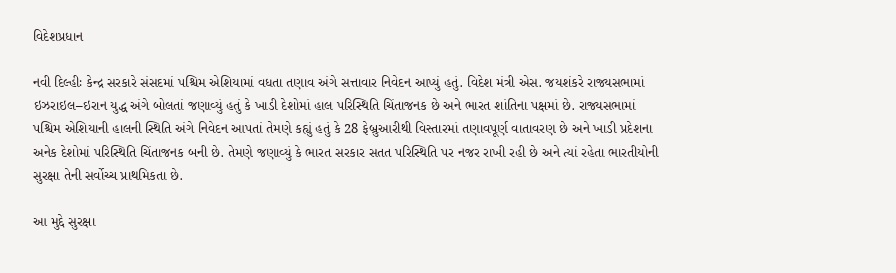વિદેશપ્રધાન

નવી દિલ્હીઃ કેન્દ્ર સરકારે સંસદમાં પશ્ચિમ એશિયામાં વધતા તણાવ અંગે સત્તાવાર નિવેદન આપ્યું હતું. વિદેશ મંત્રી એસ. જયશંકરે રાજ્યસભામાં ઇઝરાઇલ–ઇરાન યુદ્ધ અંગે બોલતાં જણાવ્યું હતું કે ખાડી દેશોમાં હાલ પરિસ્થિતિ ચિંતાજનક છે અને ભારત શાંતિના પક્ષમાં છે. રાજ્યસભામાં પશ્ચિમ એશિયાની હાલની સ્થિતિ અંગે નિવેદન આપતાં તેમણે કહ્યું હતું કે 28 ફેબ્રુઆરીથી વિસ્તારમાં તણાવપૂર્ણ વાતાવરણ છે અને ખાડી પ્રદેશના અનેક દેશોમાં પરિસ્થિતિ ચિંતાજનક બની છે. તેમણે જણાવ્યું કે ભારત સરકાર સતત પરિસ્થિતિ પર નજર રાખી રહી છે અને ત્યાં રહેતા ભારતીયોની સુરક્ષા તેની સર્વોચ્ચ પ્રાથમિકતા છે.

આ મુદ્દે સુરક્ષા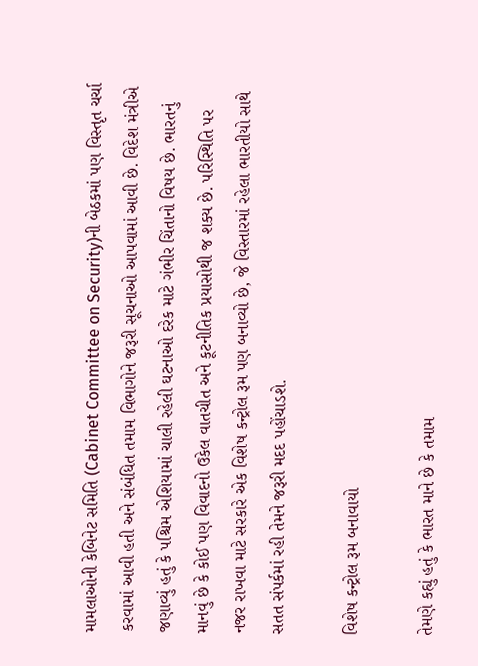મામલાઓની કેબિનેટ સમિતિ (Cabinet Committee on Security)ની બેઠકમાં પણ વિસ્તૃત ચર્ચા કરવામાં આવી હતી અને સંબંધિત તમામ વિભાગોને જરૂરી સૂચનાઓ આપવામાં આવી છે. વિદેશ મંત્રીએ જણાવ્યું હતું કે પશ્ચિમ એશિયામાં ચાલી રહેલી ઘટનાઓ દરેક માટે ગંભીર ચિંતાનો વિષય છે. ભારતનું માનવું છે કે કોઈ પણ વિવાદનો ઉકેલ વાતચીત અને કૂટનીતિક પ્રયાસોથી જ શક્ય છે. પરિસ્થિતિ પર નજર રાખવા માટે સરકારે એક વિશેષ કન્ટ્રોલ રૂમ પણ બનાવ્યો છે, જે વિસ્તારમાં રહેલા ભારતીયો સાથે સતત સંપર્કમાં રહી તેમને જરૂરી મદદ પહોંચાડશે.

વિશેષ કન્ટ્રોલ રૂમ બનાવાયો

તેમણે કહ્યું હતું કે ભારત માને છે કે તમામ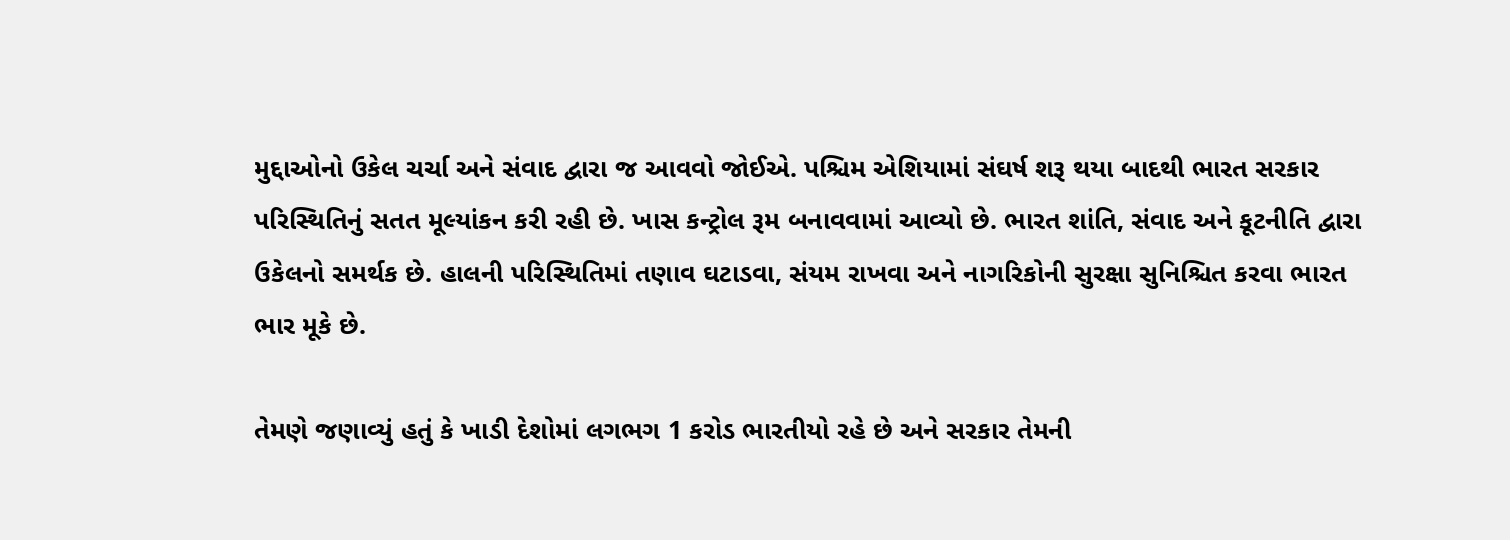મુદ્દાઓનો ઉકેલ ચર્ચા અને સંવાદ દ્વારા જ આવવો જોઈએ. પશ્ચિમ એશિયામાં સંઘર્ષ શરૂ થયા બાદથી ભારત સરકાર પરિસ્થિતિનું સતત મૂલ્યાંકન કરી રહી છે. ખાસ કન્ટ્રોલ રૂમ બનાવવામાં આવ્યો છે. ભારત શાંતિ, સંવાદ અને કૂટનીતિ દ્વારા ઉકેલનો સમર્થક છે. હાલની પરિસ્થિતિમાં તણાવ ઘટાડવા, સંયમ રાખવા અને નાગરિકોની સુરક્ષા સુનિશ્ચિત કરવા ભારત ભાર મૂકે છે.

તેમણે જણાવ્યું હતું કે ખાડી દેશોમાં લગભગ 1 કરોડ ભારતીયો રહે છે અને સરકાર તેમની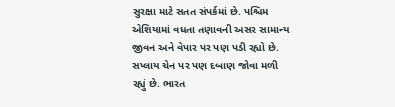સુરક્ષા માટે સતત સંપર્કમાં છે. પશ્ચિમ એશિયામાં વધતા તણાવની અસર સામાન્ય જીવન અને વેપાર પર પણ પડી રહ્યો છે. સપ્લાય ચેન પર પણ દબાણ જોવા મળી રહ્યું છે. ભારત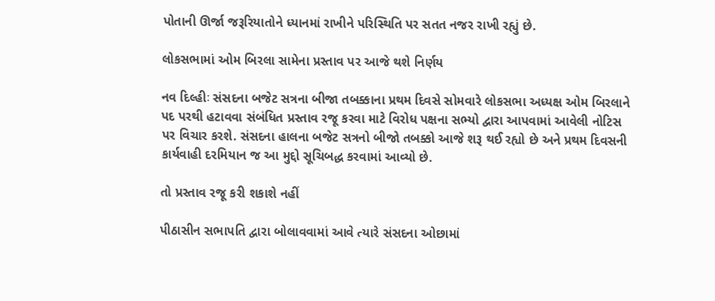પોતાની ઊર્જા જરૂરિયાતોને ધ્યાનમાં રાખીને પરિસ્થિતિ પર સતત નજર રાખી રહ્યું છે.

લોકસભામાં ઓમ બિરલા સામેના પ્રસ્તાવ પર આજે થશે નિર્ણય

નવ દિલ્હીઃ સંસદના બજેટ સત્રના બીજા તબક્કાના પ્રથમ દિવસે સોમવારે લોકસભા અધ્યક્ષ ઓમ બિરલાને પદ પરથી હટાવવા સંબંધિત પ્રસ્તાવ રજૂ કરવા માટે વિરોધ પક્ષના સભ્યો દ્વારા આપવામાં આવેલી નોટિસ પર વિચાર કરશે. સંસદના હાલના બજેટ સત્રનો બીજો તબક્કો આજે શરૂ થઈ રહ્યો છે અને પ્રથમ દિવસની કાર્યવાહી દરમિયાન જ આ મુદ્દો સૂચિબદ્ધ કરવામાં આવ્યો છે.

તો પ્રસ્તાવ રજૂ કરી શકાશે નહીં

પીઠાસીન સભાપતિ દ્વારા બોલાવવામાં આવે ત્યારે સંસદના ઓછામાં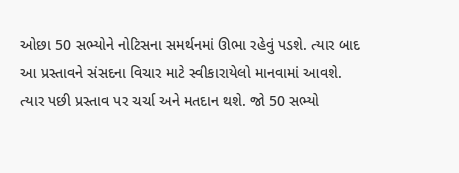ઓછા 50 સભ્યોને નોટિસના સમર્થનમાં ઊભા રહેવું પડશે. ત્યાર બાદ આ પ્રસ્તાવને સંસદના વિચાર માટે સ્વીકારાયેલો માનવામાં આવશે. ત્યાર પછી પ્રસ્તાવ પર ચર્ચા અને મતદાન થશે. જો 50 સભ્યો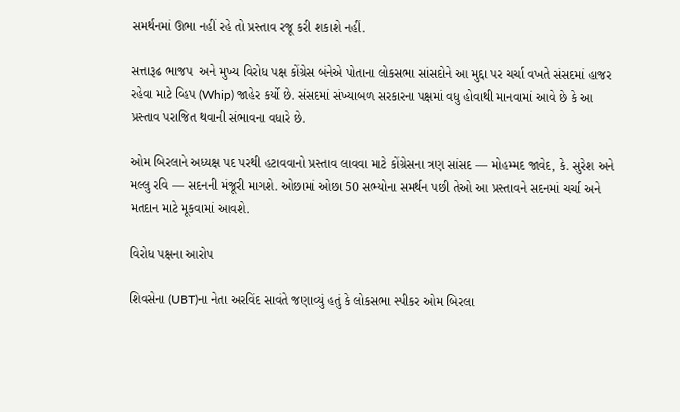સમર્થનમાં ઊભા નહીં રહે તો પ્રસ્તાવ રજૂ કરી શકાશે નહીં.

સત્તારૂઢ ભાજપ  અને મુખ્ય વિરોધ પક્ષ કોંગ્રેસ બંનેએ પોતાના લોકસભા સાંસદોને આ મુદ્દા પર ચર્ચા વખતે સંસદમાં હાજર રહેવા માટે વ્હિપ (Whip) જાહેર કર્યો છે. સંસદમાં સંખ્યાબળ સરકારના પક્ષમાં વધુ હોવાથી માનવામાં આવે છે કે આ પ્રસ્તાવ પરાજિત થવાની સંભાવના વધારે છે.

ઓમ બિરલાને અધ્યક્ષ પદ પરથી હટાવવાનો પ્રસ્તાવ લાવવા માટે કોંગ્રેસના ત્રણ સાંસદ — મોહમ્મદ જાવેદ, કે. સુરેશ અને મલ્લુ રવિ — સદનની મંજૂરી માગશે. ઓછામાં ઓછા 50 સભ્યોના સમર્થન પછી તેઓ આ પ્રસ્તાવને સદનમાં ચર્ચા અને મતદાન માટે મૂકવામાં આવશે.

વિરોધ પક્ષના આરોપ

શિવસેના (UBT)ના નેતા અરવિંદ સાવંતે જણાવ્યું હતું કે લોકસભા સ્પીકર ઓમ બિરલા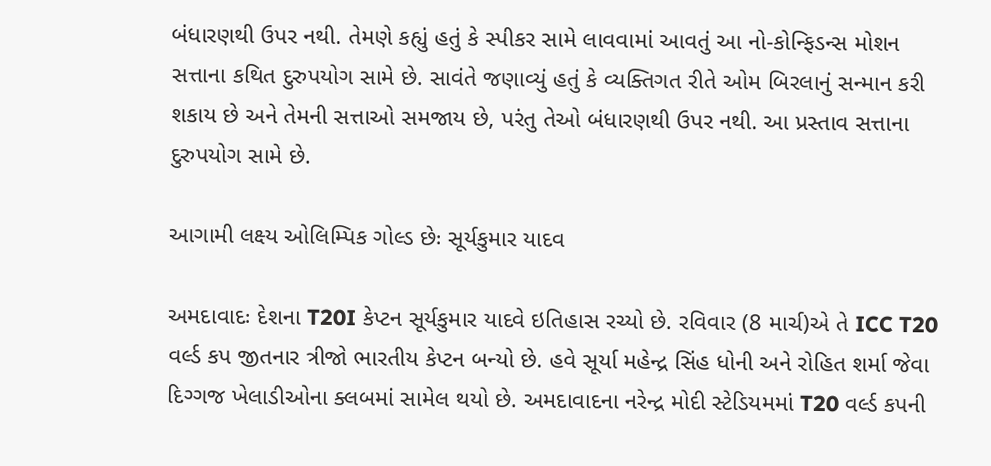બંધારણથી ઉપર નથી. તેમણે કહ્યું હતું કે સ્પીકર સામે લાવવામાં આવતું આ નો-કોન્ફિડન્સ મોશન સત્તાના કથિત દુરુપયોગ સામે છે. સાવંતે જણાવ્યું હતું કે વ્યક્તિગત રીતે ઓમ બિરલાનું સન્માન કરી શકાય છે અને તેમની સત્તાઓ સમજાય છે, પરંતુ તેઓ બંધારણથી ઉપર નથી. આ પ્રસ્તાવ સત્તાના દુરુપયોગ સામે છે.

આગામી લક્ષ્ય ઓલિમ્પિક ગોલ્ડ છેઃ સૂર્યકુમાર યાદવ

અમદાવાદઃ દેશના T20I કેપ્ટન સૂર્યકુમાર યાદવે ઇતિહાસ રચ્યો છે. રવિવાર (8 માર્ચ)એ તે ICC T20 વર્લ્ડ કપ જીતનાર ત્રીજો ભારતીય કેપ્ટન બન્યો છે. હવે સૂર્યા મહેન્દ્ર સિંહ ધોની અને રોહિત શર્મા જેવા દિગ્ગજ ખેલાડીઓના ક્લબમાં સામેલ થયો છે. અમદાવાદના નરેન્દ્ર મોદી સ્ટેડિયમમાં T20 વર્લ્ડ કપની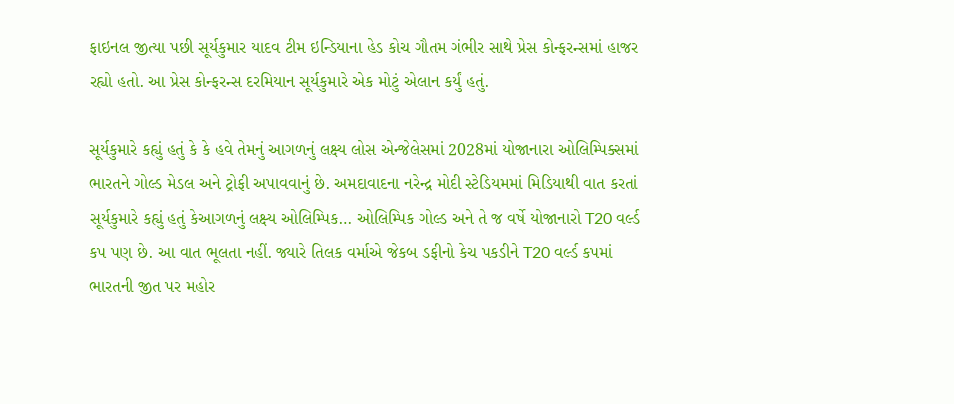ફાઇનલ જીત્યા પછી સૂર્યકુમાર યાદવ ટીમ ઇન્ડિયાના હેડ કોચ ગૌતમ ગંભીર સાથે પ્રેસ કોન્ફરન્સમાં હાજર રહ્યો હતો. આ પ્રેસ કોન્ફરન્સ દરમિયાન સૂર્યકુમારે એક મોટું એલાન કર્યું હતું.

સૂર્યકુમારે કહ્યું હતું કે કે હવે તેમનું આગળનું લક્ષ્ય લોસ એન્જેલેસમાં 2028માં યોજાનારા ઓલિમ્પિક્સમાં ભારતને ગોલ્ડ મેડલ અને ટ્રોફી અપાવવાનું છે. અમદાવાદના નરેન્દ્ર મોદી સ્ટેડિયમમાં મિડિયાથી વાત કરતાં સૂર્યકુમારે કહ્યું હતું કેઆગળનું લક્ષ્ય ઓલિમ્પિક… ઓલિમ્પિક ગોલ્ડ અને તે જ વર્ષે યોજાનારો T20 વર્લ્ડ કપ પણ છે. આ વાત ભૂલતા નહીં. જ્યારે તિલક વર્માએ જેકબ ડફીનો કેચ પકડીને T20 વર્લ્ડ કપમાં ભારતની જીત પર મહોર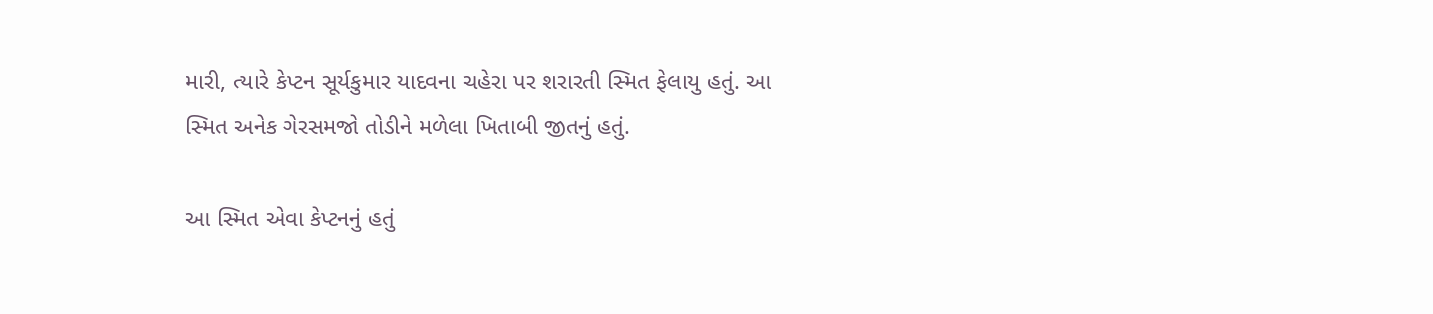મારી, ત્યારે કેપ્ટન સૂર્યકુમાર યાદવના ચહેરા પર શરારતી સ્મિત ફેલાયુ હતું. આ સ્મિત અનેક ગેરસમજો તોડીને મળેલા ખિતાબી જીતનું હતું.

આ સ્મિત એવા કેપ્ટનનું હતું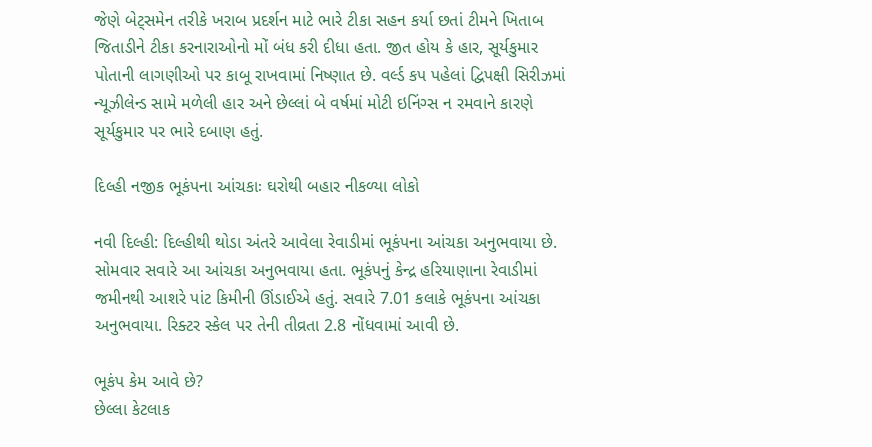જેણે બેટ્સમેન તરીકે ખરાબ પ્રદર્શન માટે ભારે ટીકા સહન કર્યા છતાં ટીમને ખિતાબ જિતાડીને ટીકા કરનારાઓનો મોં બંધ કરી દીધા હતા. જીત હોય કે હાર, સૂર્યકુમાર પોતાની લાગણીઓ પર કાબૂ રાખવામાં નિષ્ણાત છે. વર્લ્ડ કપ પહેલાં દ્વિપક્ષી સિરીઝમાં ન્યૂઝીલેન્ડ સામે મળેલી હાર અને છેલ્લાં બે વર્ષમાં મોટી ઇનિંગ્સ ન રમવાને કારણે સૂર્યકુમાર પર ભારે દબાણ હતું.

દિલ્હી નજીક ભૂકંપના આંચકાઃ ઘરોથી બહાર નીકળ્યા લોકો

નવી દિલ્હી: દિલ્હીથી થોડા અંતરે આવેલા રેવાડીમાં ભૂકંપના આંચકા અનુભવાયા છે. સોમવાર સવારે આ આંચકા અનુભવાયા હતા. ભૂકંપનું કેન્દ્ર હરિયાણાના રેવાડીમાં જમીનથી આશરે પાંટ કિમીની ઊંડાઈએ હતું. સવારે 7.01 કલાકે ભૂકંપના આંચકા અનુભવાયા. રિક્ટર સ્કેલ પર તેની તીવ્રતા 2.8 નોંધવામાં આવી છે.

ભૂકંપ કેમ આવે છે?
છેલ્લા કેટલાક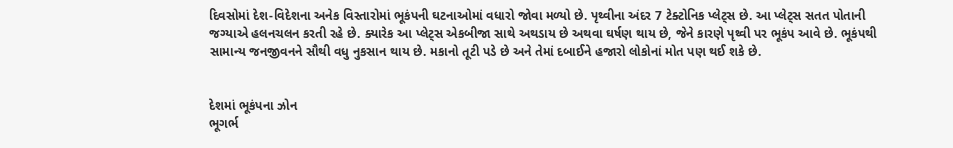દિવસોમાં દેશ-વિદેશના અનેક વિસ્તારોમાં ભૂકંપની ઘટનાઓમાં વધારો જોવા મળ્યો છે. પૃથ્વીના અંદર 7 ટેક્ટોનિક પ્લેટ્સ છે. આ પ્લેટ્સ સતત પોતાની જગ્યાએ હલનચલન કરતી રહે છે. ક્યારેક આ પ્લેટ્સ એકબીજા સાથે અથડાય છે અથવા ઘર્ષણ થાય છે, જેને કારણે પૃથ્વી પર ભૂકંપ આવે છે. ભૂકંપથી સામાન્ય જનજીવનને સૌથી વધુ નુકસાન થાય છે. મકાનો તૂટી પડે છે અને તેમાં દબાઈને હજારો લોકોનાં મોત પણ થઈ શકે છે.


દેશમાં ભૂકંપના ઝોન
ભૂગર્ભ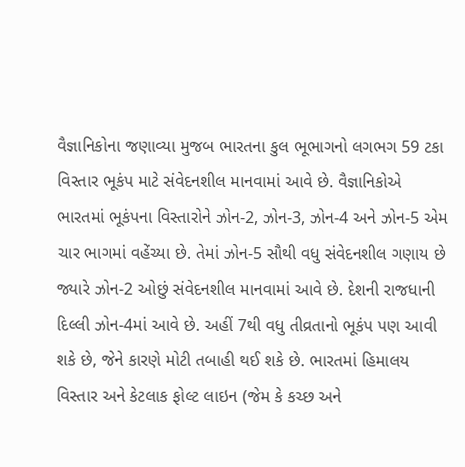વૈજ્ઞાનિકોના જણાવ્યા મુજબ ભારતના કુલ ભૂભાગનો લગભગ 59 ટકા વિસ્તાર ભૂકંપ માટે સંવેદનશીલ માનવામાં આવે છે. વૈજ્ઞાનિકોએ ભારતમાં ભૂકંપના વિસ્તારોને ઝોન-2, ઝોન-3, ઝોન-4 અને ઝોન-5 એમ ચાર ભાગમાં વહેંચ્યા છે. તેમાં ઝોન-5 સૌથી વધુ સંવેદનશીલ ગણાય છે જ્યારે ઝોન-2 ઓછું સંવેદનશીલ માનવામાં આવે છે. દેશની રાજધાની દિલ્લી ઝોન-4માં આવે છે. અહીં 7થી વધુ તીવ્રતાનો ભૂકંપ પણ આવી શકે છે, જેને કારણે મોટી તબાહી થઈ શકે છે. ભારતમાં હિમાલય વિસ્તાર અને કેટલાક ફોલ્ટ લાઇન (જેમ કે કચ્છ અને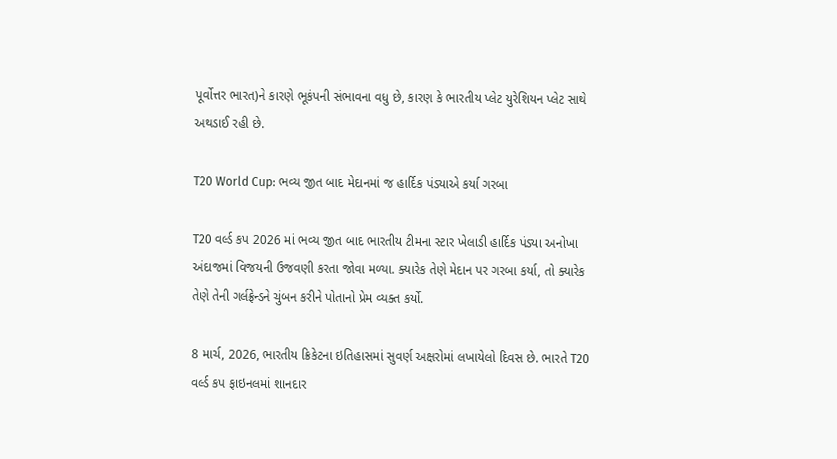પૂર્વોત્તર ભારત)ને કારણે ભૂકંપની સંભાવના વધુ છે, કારણ કે ભારતીય પ્લેટ યુરેશિયન પ્લેટ સાથે અથડાઈ રહી છે.

T20 World Cup: ભવ્ય જીત બાદ મેદાનમાં જ હાર્દિક પંડ્યાએ કર્યા ગરબા

T20 વર્લ્ડ કપ 2026 માં ભવ્ય જીત બાદ ભારતીય ટીમના સ્ટાર ખેલાડી હાર્દિક પંડ્યા અનોખા અંદાજમાં વિજયની ઉજવણી કરતા જોવા મળ્યા. ક્યારેક તેણે મેદાન પર ગરબા કર્યા, તો ક્યારેક તેણે તેની ગર્લફ્રેન્ડને ચુંબન કરીને પોતાનો પ્રેમ વ્યક્ત કર્યો.

8 માર્ચ, 2026, ભારતીય ક્રિકેટના ઇતિહાસમાં સુવર્ણ અક્ષરોમાં લખાયેલો દિવસ છે. ભારતે T20 વર્લ્ડ કપ ફાઇનલમાં શાનદાર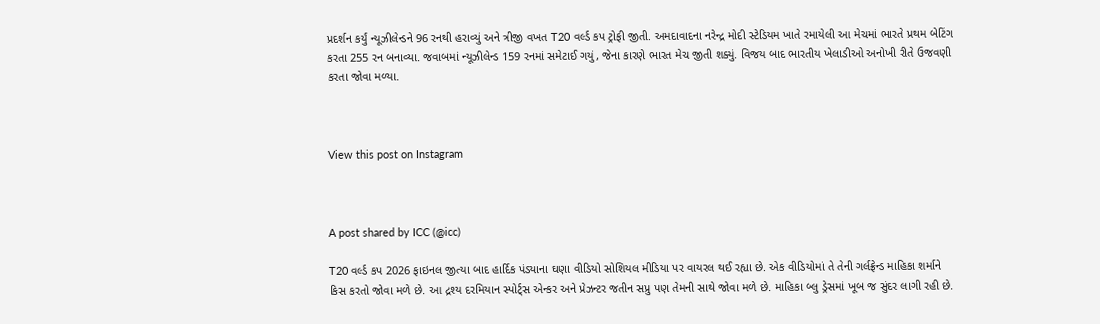પ્રદર્શન કર્યું ન્યૂઝીલેન્ડને 96 રનથી હરાવ્યું અને ત્રીજી વખત T20 વર્લ્ડ કપ ટ્રોફી જીતી. અમદાવાદના નરેન્દ્ર મોદી સ્ટેડિયમ ખાતે રમાયેલી આ મેચમાં ભારતે પ્રથમ બેટિંગ કરતા 255 રન બનાવ્યા. જવાબમાં ન્યૂઝીલેન્ડ 159 રનમાં સમેટાઈ ગયું, જેના કારણે ભારત મેચ જીતી શક્યું. વિજય બાદ ભારતીય ખેલાડીઓ અનોખી રીતે ઉજવણી કરતા જોવા મળ્યા.



View this post on Instagram



A post shared by ICC (@icc)

T20 વર્લ્ડ કપ 2026 ફાઇનલ જીત્યા બાદ હાર્દિક પંડ્યાના ઘણા વીડિયો સોશિયલ મીડિયા પર વાયરલ થઈ રહ્યા છે. એક વીડિયોમાં તે તેની ગર્લફ્રેન્ડ માહિકા શર્માને કિસ કરતો જોવા મળે છે. આ દ્રશ્ય દરમિયાન સ્પોર્ટ્સ એન્કર અને પ્રેઝન્ટર જતીન સપ્રુ પણ તેમની સાથે જોવા મળે છે. માહિકા બ્લુ ડ્રેસમાં ખૂબ જ સુંદર લાગી રહી છે.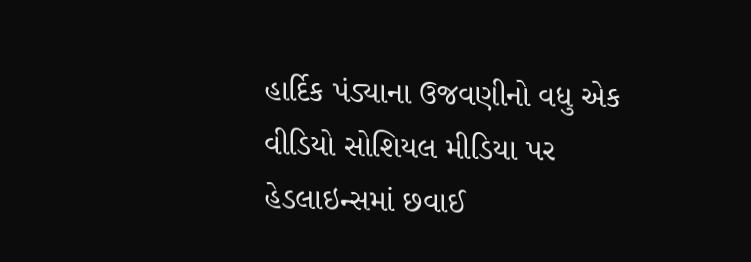હાર્દિક પંડ્યાના ઉજવણીનો વધુ એક વીડિયો સોશિયલ મીડિયા પર હેડલાઇન્સમાં છવાઈ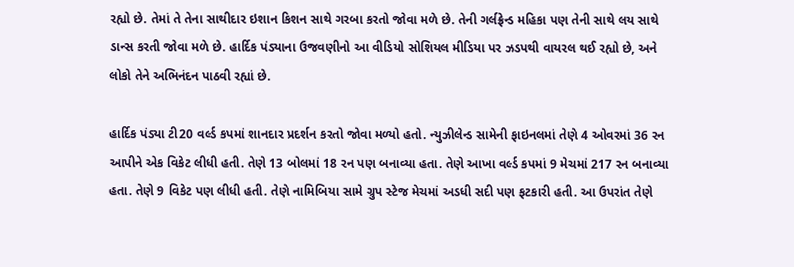રહ્યો છે. તેમાં તે તેના સાથીદાર ઇશાન કિશન સાથે ગરબા કરતો જોવા મળે છે. તેની ગર્લફ્રેન્ડ મહિકા પણ તેની સાથે લય સાથે ડાન્સ કરતી જોવા મળે છે. હાર્દિક પંડ્યાના ઉજવણીનો આ વીડિયો સોશિયલ મીડિયા પર ઝડપથી વાયરલ થઈ રહ્યો છે, અને લોકો તેને અભિનંદન પાઠવી રહ્યાં છે.

હાર્દિક પંડ્યા ટી20 વર્લ્ડ કપમાં શાનદાર પ્રદર્શન કરતો જોવા મળ્યો હતો. ન્યુઝીલેન્ડ સામેની ફાઇનલમાં તેણે 4 ઓવરમાં 36 રન આપીને એક વિકેટ લીધી હતી. તેણે 13 બોલમાં 18 રન પણ બનાવ્યા હતા. તેણે આખા વર્લ્ડ કપમાં 9 મેચમાં 217 રન બનાવ્યા હતા. તેણે 9 વિકેટ પણ લીધી હતી. તેણે નામિબિયા સામે ગ્રુપ સ્ટેજ મેચમાં અડધી સદી પણ ફટકારી હતી. આ ઉપરાંત તેણે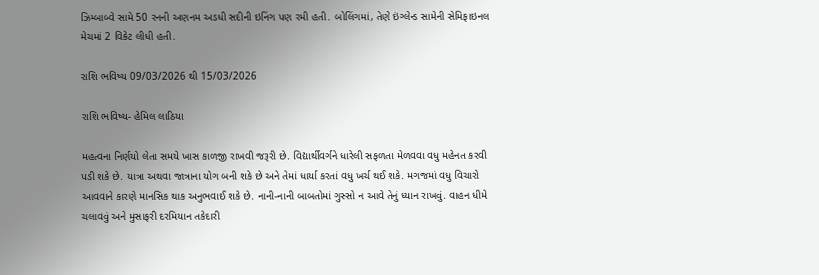ઝિમ્બાબ્વે સામે 50 રનની અણનમ અડધી સદીની ઇનિંગ પણ રમી હતી. બોલિંગમાં, તેણે ઇંગ્લેન્ડ સામેની સેમિફાઇનલ મેચમાં 2 વિકેટ લીધી હતી.

રાશિ ભવિષ્ય 09/03/2026 થી 15/03/2026

રાશિ ભવિષ્ય- હેમિલ લાઠિયા

મહત્વના નિર્ણયો લેતા સમયે ખાસ કાળજી રાખવી જરૂરી છે. વિદ્યાર્થીવર્ગને ધારેલી સફળતા મેળવવા વધુ મહેનત કરવી પડી શકે છે. યાત્રા અથવા જાત્રાના યોગ બની શકે છે અને તેમાં ધાર્યા કરતાં વધુ ખર્ચ થઈ શકે. મગજમાં વધુ વિચારો આવવાને કારણે માનસિક થાક અનુભવાઈ શકે છે. નાની-નાની બાબતોમાં ગુસ્સો ન આવે તેનું ધ્યાન રાખવું. વાહન ધીમે ચલાવવું અને મુસાફરી દરમિયાન તકેદારી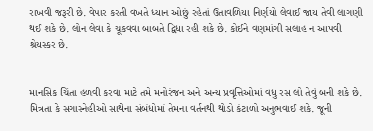રાખવી જરૂરી છે. વેપાર કરતી વખતે ધ્યાન ઓછું રહેતાં ઉતાવળિયા નિર્ણયો લેવાઈ જાય તેવી લાગણી થઈ શકે છે. લોન લેવા કે ચૂકવવા બાબતે દ્વિધા રહી શકે છે. કોઈને વણમાંગી સલાહ ન આપવી શ્રેયસ્કર છે.


માનસિક ચિંતા હળવી કરવા માટે તમે મનોરંજન અને અન્ય પ્રવૃત્તિઓમાં વધુ રસ લો તેવું બની શકે છે. મિત્રતા કે સગાસ્નેહીઓ સાથેના સંબંધોમાં તેમના વર્તનથી થોડો કંટાળો અનુભવાઈ શકે. જૂની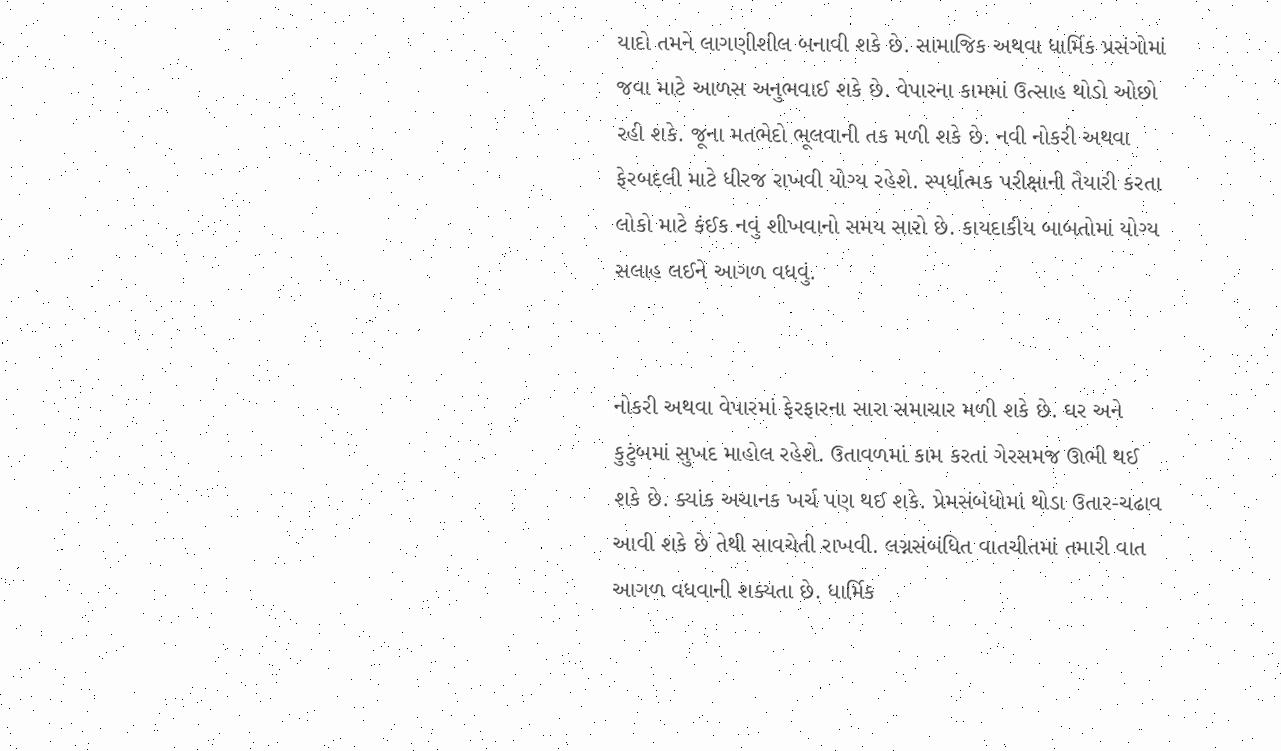યાદો તમને લાગણીશીલ બનાવી શકે છે. સામાજિક અથવા ધાર્મિક પ્રસંગોમાં જવા માટે આળસ અનુભવાઈ શકે છે. વેપારના કામમાં ઉત્સાહ થોડો ઓછો રહી શકે. જૂના મતભેદો ભૂલવાની તક મળી શકે છે. નવી નોકરી અથવા ફેરબદલી માટે ધીરજ રાખવી યોગ્ય રહેશે. સ્પર્ધાત્મક પરીક્ષાની તૈયારી કરતા લોકો માટે કંઈક નવું શીખવાનો સમય સારો છે. કાયદાકીય બાબતોમાં યોગ્ય સલાહ લઈને આગળ વધવું.


નોકરી અથવા વેપારમાં ફેરફારના સારા સમાચાર મળી શકે છે. ઘર અને કુટુંબમાં સુખદ માહોલ રહેશે. ઉતાવળમાં કામ કરતાં ગેરસમજ ઊભી થઈ શકે છે. ક્યાંક અચાનક ખર્ચ પણ થઈ શકે. પ્રેમસંબંધોમાં થોડા ઉતાર-ચઢાવ આવી શકે છે તેથી સાવચેતી રાખવી. લગ્નસંબંધિત વાતચીતમાં તમારી વાત આગળ વધવાની શક્યતા છે. ધાર્મિક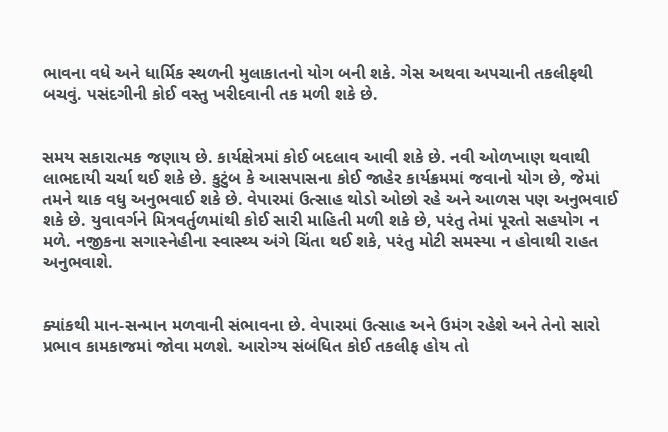ભાવના વધે અને ધાર્મિક સ્થળની મુલાકાતનો યોગ બની શકે. ગેસ અથવા અપચાની તકલીફથી બચવું. પસંદગીની કોઈ વસ્તુ ખરીદવાની તક મળી શકે છે.


સમય સકારાત્મક જણાય છે. કાર્યક્ષેત્રમાં કોઈ બદલાવ આવી શકે છે. નવી ઓળખાણ થવાથી લાભદાયી ચર્ચા થઈ શકે છે. કુટુંબ કે આસપાસના કોઈ જાહેર કાર્યક્રમમાં જવાનો યોગ છે, જેમાં તમને થાક વધુ અનુભવાઈ શકે છે. વેપારમાં ઉત્સાહ થોડો ઓછો રહે અને આળસ પણ અનુભવાઈ શકે છે. યુવાવર્ગને મિત્રવર્તુળમાંથી કોઈ સારી માહિતી મળી શકે છે, પરંતુ તેમાં પૂરતો સહયોગ ન મળે. નજીકના સગાસ્નેહીના સ્વાસ્થ્ય અંગે ચિંતા થઈ શકે, પરંતુ મોટી સમસ્યા ન હોવાથી રાહત અનુભવાશે.


ક્યાંકથી માન-સન્માન મળવાની સંભાવના છે. વેપારમાં ઉત્સાહ અને ઉમંગ રહેશે અને તેનો સારો પ્રભાવ કામકાજમાં જોવા મળશે. આરોગ્ય સંબંધિત કોઈ તકલીફ હોય તો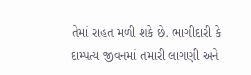તેમાં રાહત મળી શકે છે. ભાગીદારી કે દામ્પત્ય જીવનમાં તમારી લાગણી અને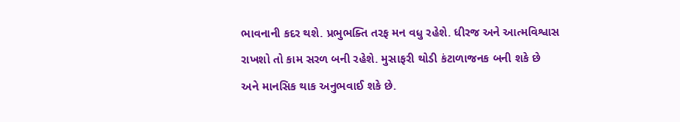ભાવનાની કદર થશે. પ્રભુભક્તિ તરફ મન વધુ રહેશે. ધીરજ અને આત્મવિશ્વાસ રાખશો તો કામ સરળ બની રહેશે. મુસાફરી થોડી કંટાળાજનક બની શકે છે અને માનસિક થાક અનુભવાઈ શકે છે.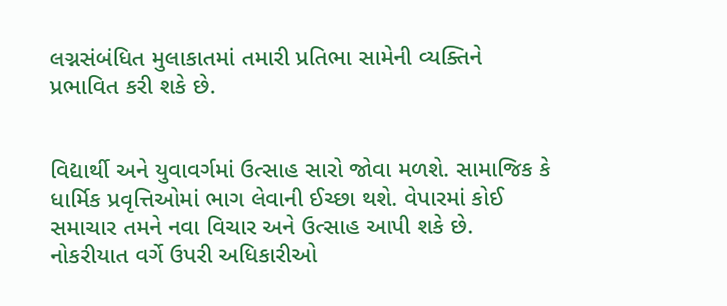લગ્નસંબંધિત મુલાકાતમાં તમારી પ્રતિભા સામેની વ્યક્તિને પ્રભાવિત કરી શકે છે.


વિદ્યાર્થી અને યુવાવર્ગમાં ઉત્સાહ સારો જોવા મળશે. સામાજિક કે ધાર્મિક પ્રવૃત્તિઓમાં ભાગ લેવાની ઈચ્છા થશે. વેપારમાં કોઈ સમાચાર તમને નવા વિચાર અને ઉત્સાહ આપી શકે છે. નોકરીયાત વર્ગે ઉપરી અધિકારીઓ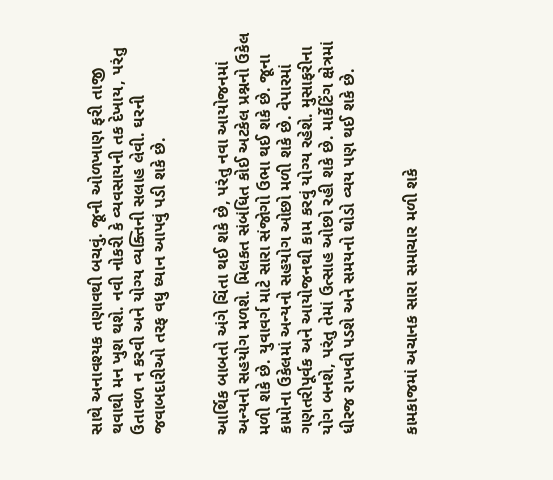સાથે અનાવશ્યક તણાવથી બચવું. જૂની ઓળખાણ ફરી તાજી થવાથી મન ખુશ થશે. નવી નોકરી કે વ્યવસાયની તક દેખાય, પરંતુ ઉતાવળ ન કરવી અને યોગ્ય વ્યક્તિની સલાહ લેવી. ઘરની જવાબદારીઓ તરફ વધુ ધ્યાન આપવું પડી શકે છે.


આર્થિક બાબતો અંગે ચિંતા થઈ શકે છે, પરંતુ નવા આયોજનમાં અન્યનો સહયોગ મળશે. મિલકત સંબંધિત કોઈ અટકેલ પ્રશ્નનો ઉકેલ મળી શકે છે. યુવાવર્ગ માટે સારા સંજોગો ઉભા થઈ શકે છે. જૂના કામોના ઉકેલમાં અન્યનો સહયોગ ઓછો મળી શકે છે. વેપારમાં ગણતરીપૂર્વક અને આયોજનથી કામ કરવું યોગ્ય રહેશે. મુસાફરીના યોગ બનશે, પરંતુ તેમાં ઉત્સાહ ઓછો રહી શકે છે. માર્કેટિંગ ક્ષેત્રમાં ધીરજ રાખવી પડશે અને સમયનો થોડો વ્યય પણ થઈ શકે છે.


કામકાજમાં અચાનક સારા સમાચાર મળી શકે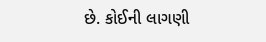છે. કોઈની લાગણી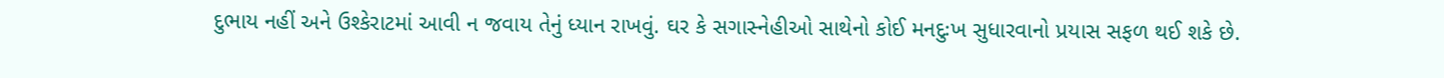દુભાય નહીં અને ઉશ્કેરાટમાં આવી ન જવાય તેનું ધ્યાન રાખવું. ઘર કે સગાસ્નેહીઓ સાથેનો કોઈ મનદુઃખ સુધારવાનો પ્રયાસ સફળ થઈ શકે છે.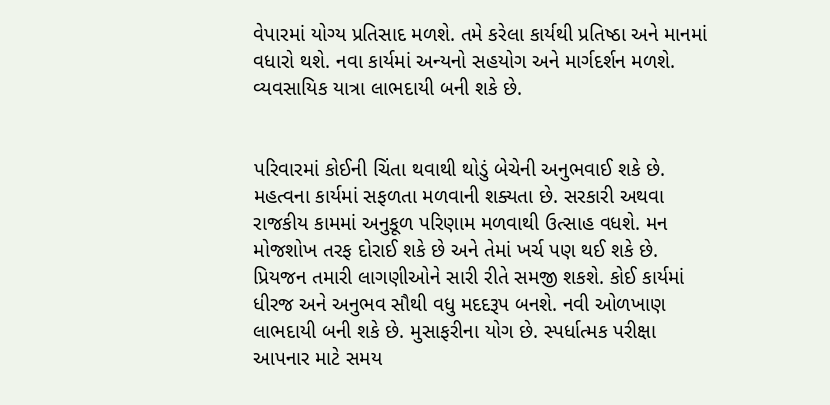વેપારમાં યોગ્ય પ્રતિસાદ મળશે. તમે કરેલા કાર્યથી પ્રતિષ્ઠા અને માનમાં વધારો થશે. નવા કાર્યમાં અન્યનો સહયોગ અને માર્ગદર્શન મળશે. વ્યવસાયિક યાત્રા લાભદાયી બની શકે છે.


પરિવારમાં કોઈની ચિંતા થવાથી થોડું બેચેની અનુભવાઈ શકે છે. મહત્વના કાર્યમાં સફળતા મળવાની શક્યતા છે. સરકારી અથવા રાજકીય કામમાં અનુકૂળ પરિણામ મળવાથી ઉત્સાહ વધશે. મન મોજશોખ તરફ દોરાઈ શકે છે અને તેમાં ખર્ચ પણ થઈ શકે છે. પ્રિયજન તમારી લાગણીઓને સારી રીતે સમજી શકશે. કોઈ કાર્યમાં ધીરજ અને અનુભવ સૌથી વધુ મદદરૂપ બનશે. નવી ઓળખાણ લાભદાયી બની શકે છે. મુસાફરીના યોગ છે. સ્પર્ધાત્મક પરીક્ષા આપનાર માટે સમય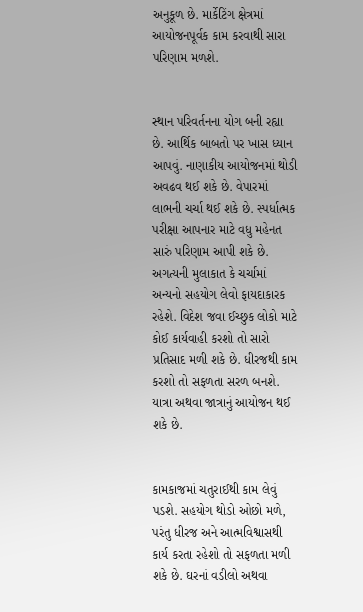અનુકૂળ છે. માર્કેટિંગ ક્ષેત્રમાં આયોજનપૂર્વક કામ કરવાથી સારા પરિણામ મળશે.


સ્થાન પરિવર્તનના યોગ બની રહ્યા છે. આર્થિક બાબતો પર ખાસ ધ્યાન આપવું. નાણાકીય આયોજનમાં થોડી અવઢવ થઈ શકે છે. વેપારમાં લાભની ચર્ચા થઈ શકે છે. સ્પર્ધાત્મક પરીક્ષા આપનાર માટે વધુ મહેનત સારું પરિણામ આપી શકે છે. અગત્યની મુલાકાત કે ચર્ચામાં અન્યનો સહયોગ લેવો ફાયદાકારક રહેશે. વિદેશ જવા ઈચ્છુક લોકો માટે કોઈ કાર્યવાહી કરશો તો સારો પ્રતિસાદ મળી શકે છે. ધીરજથી કામ કરશો તો સફળતા સરળ બનશે. યાત્રા અથવા જાત્રાનું આયોજન થઈ શકે છે.


કામકાજમાં ચતુરાઈથી કામ લેવું પડશે. સહયોગ થોડો ઓછો મળે, પરંતુ ધીરજ અને આત્મવિશ્વાસથી કાર્ય કરતા રહેશો તો સફળતા મળી શકે છે. ઘરનાં વડીલો અથવા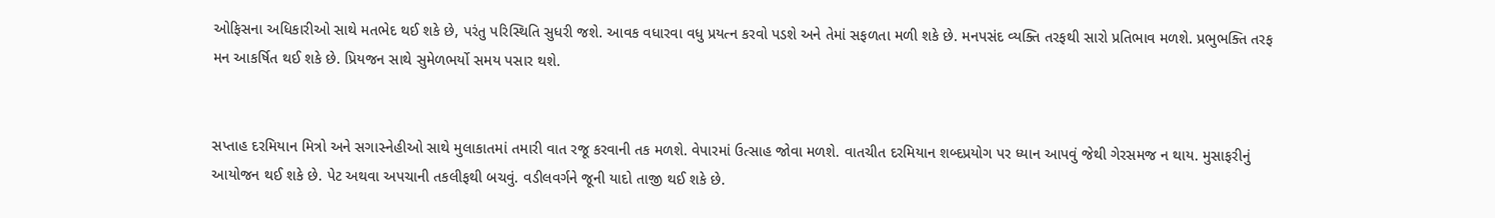ઓફિસના અધિકારીઓ સાથે મતભેદ થઈ શકે છે, પરંતુ પરિસ્થિતિ સુધરી જશે. આવક વધારવા વધુ પ્રયત્ન કરવો પડશે અને તેમાં સફળતા મળી શકે છે. મનપસંદ વ્યક્તિ તરફથી સારો પ્રતિભાવ મળશે. પ્રભુભક્તિ તરફ મન આકર્ષિત થઈ શકે છે. પ્રિયજન સાથે સુમેળભર્યો સમય પસાર થશે.


સપ્તાહ દરમિયાન મિત્રો અને સગાસ્નેહીઓ સાથે મુલાકાતમાં તમારી વાત રજૂ કરવાની તક મળશે. વેપારમાં ઉત્સાહ જોવા મળશે. વાતચીત દરમિયાન શબ્દપ્રયોગ પર ધ્યાન આપવું જેથી ગેરસમજ ન થાય. મુસાફરીનું આયોજન થઈ શકે છે. પેટ અથવા અપચાની તકલીફથી બચવું. વડીલવર્ગને જૂની યાદો તાજી થઈ શકે છે.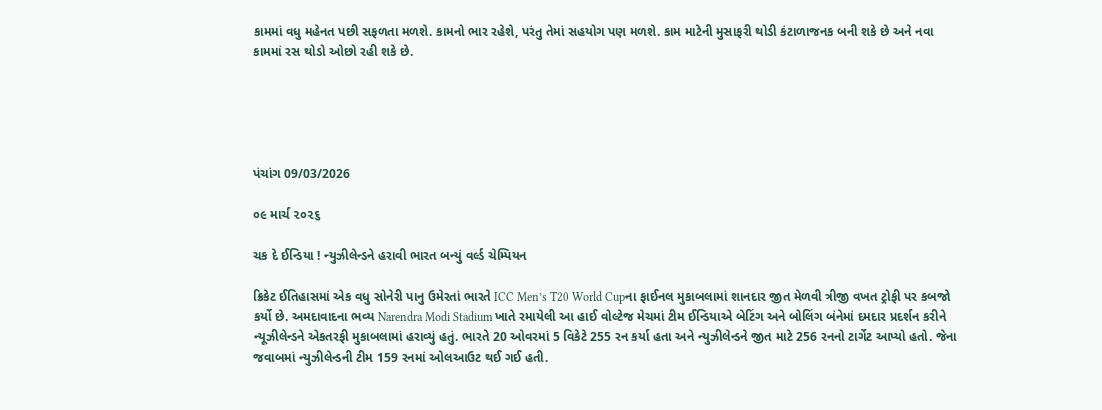કામમાં વધુ મહેનત પછી સફળતા મળશે. કામનો ભાર રહેશે, પરંતુ તેમાં સહયોગ પણ મળશે. કામ માટેની મુસાફરી થોડી કંટાળાજનક બની શકે છે અને નવા કામમાં રસ થોડો ઓછો રહી શકે છે.





પંચાંગ 09/03/2026

૦૯ માર્ચ ૨૦૨૬

ચક દે ઈન્ડિયા ! ન્યુઝીલેન્ડને હરાવી ભારત બન્યું વર્લ્ડ ચેમ્પિયન

ક્રિકેટ ઈતિહાસમાં એક વધુ સોનેરી પાનુ ઉમેરતાં ભારતે ICC Men’s T20 World Cupના ફાઈનલ મુકાબલામાં શાનદાર જીત મેળવી ત્રીજી વખત ટ્રોફી પર કબજો કર્યો છે. અમદાવાદના ભવ્ય Narendra Modi Stadium ખાતે રમાયેલી આ હાઈ વોલ્ટેજ મેચમાં ટીમ ઈન્ડિયાએ બેટિંગ અને બોલિંગ બંનેમાં દમદાર પ્રદર્શન કરીને ન્યૂઝીલેન્ડને એકતરફી મુકાબલામાં હરાવ્યું હતું. ભારતે 20 ઓવરમાં 5 વિકેટે 255 રન કર્યા હતા અને ન્યુઝીલેન્ડને જીત માટે 256 રનનો ટાર્ગેટ આપ્યો હતો. જેના જવાબમાં ન્યુઝીલેન્ડની ટીમ 159 રનમાં ઓલઆઉટ થઈ ગઈ હતી.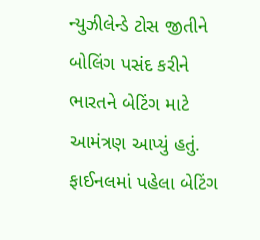ન્યુઝીલેન્ડે ટોસ જીતીને બોલિંગ પસંદ કરીને ભારતને બેટિંગ માટે આમંત્રણ આપ્યું હતું. ફાઈનલમાં પહેલા બેટિંગ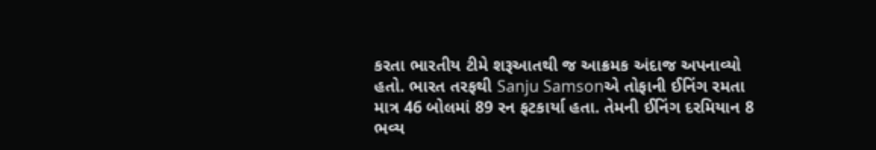કરતા ભારતીય ટીમે શરૂઆતથી જ આક્રમક અંદાજ અપનાવ્યો હતો. ભારત તરફથી Sanju Samsonએ તોફાની ઈનિંગ રમતા માત્ર 46 બોલમાં 89 રન ફટકાર્યા હતા. તેમની ઈનિંગ દરમિયાન 8 ભવ્ય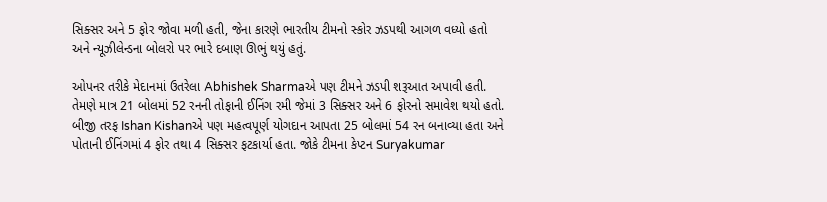સિક્સર અને 5 ફોર જોવા મળી હતી, જેના કારણે ભારતીય ટીમનો સ્કોર ઝડપથી આગળ વધ્યો હતો અને ન્યૂઝીલેન્ડના બોલરો પર ભારે દબાણ ઊભું થયું હતું.

ઓપનર તરીકે મેદાનમાં ઉતરેલા Abhishek Sharmaએ પણ ટીમને ઝડપી શરૂઆત અપાવી હતી. તેમણે માત્ર 21 બોલમાં 52 રનની તોફાની ઈનિંગ રમી જેમાં 3 સિક્સર અને 6 ફોરનો સમાવેશ થયો હતો. બીજી તરફ Ishan Kishanએ પણ મહત્વપૂર્ણ યોગદાન આપતા 25 બોલમાં 54 રન બનાવ્યા હતા અને પોતાની ઈનિંગમાં 4 ફોર તથા 4 સિક્સર ફટકાર્યા હતા. જોકે ટીમના કેપ્ટન Suryakumar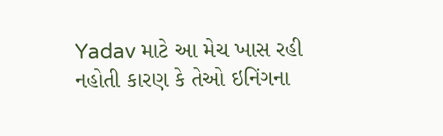Yadav માટે આ મેચ ખાસ રહી નહોતી કારણ કે તેઓ ઇનિંગના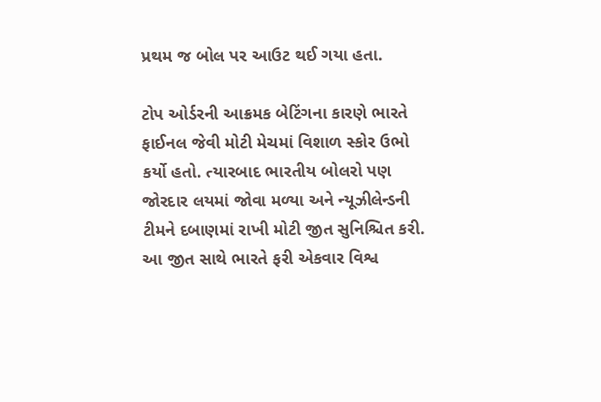પ્રથમ જ બોલ પર આઉટ થઈ ગયા હતા.

ટોપ ઓર્ડરની આક્રમક બેટિંગના કારણે ભારતે ફાઈનલ જેવી મોટી મેચમાં વિશાળ સ્કોર ઉભો કર્યો હતો. ત્યારબાદ ભારતીય બોલરો પણ જોરદાર લયમાં જોવા મળ્યા અને ન્યૂઝીલેન્ડની ટીમને દબાણમાં રાખી મોટી જીત સુનિશ્ચિત કરી. આ જીત સાથે ભારતે ફરી એકવાર વિશ્વ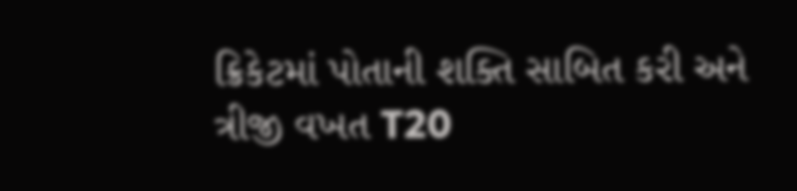ક્રિકેટમાં પોતાની શક્તિ સાબિત કરી અને ત્રીજી વખત T20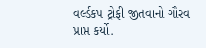વર્લ્ડકપ ટ્રોફી જીતવાનો ગૌરવ પ્રાપ્ત કર્યો.